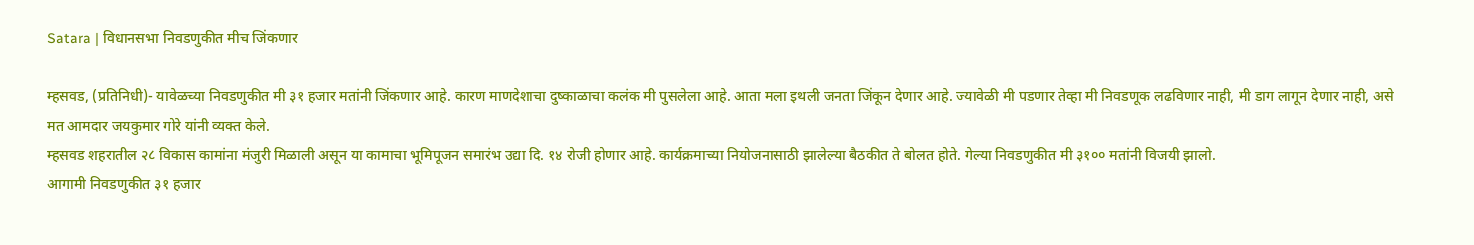Satara | विधानसभा निवडणुकीत मीच जिंकणार

म्हसवड, (प्रतिनिधी)- यावेळच्या निवडणुकीत मी ३१ हजार मतांनी जिंकणार आहे. कारण माणदेशाचा दुष्काळाचा कलंक मी पुसलेला आहे. आता मला इथली जनता जिंकून देणार आहे. ज्यावेळी मी पडणार तेव्हा मी निवडणूक लढविणार नाही, मी डाग लागून देणार नाही, असे मत आमदार जयकुमार गोरे यांनी व्यक्त केले.
म्हसवड शहरातील २८ विकास कामांना मंजुरी मिळाली असून या कामाचा भूमिपूजन समारंभ उद्या दि. १४ रोजी होणार आहे. कार्यक्रमाच्या नियोजनासाठी झालेल्या बैठकीत ते बोलत होते. गेल्या निवडणुकीत मी ३१०० मतांनी विजयी झालो.
आगामी निवडणुकीत ३१ हजार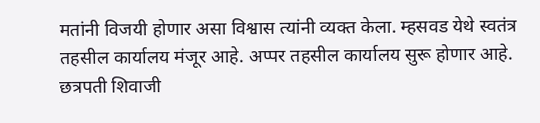मतांनी विजयी होणार असा विश्वास त्यांनी व्यक्त केला. म्हसवड येथे स्वतंत्र तहसील कार्यालय मंजूर आहे. अप्पर तहसील कार्यालय सुरू होणार आहे. छत्रपती शिवाजी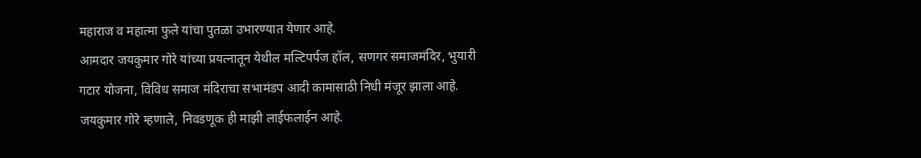महाराज व महात्मा फुले यांचा पुतळा उभारण्यात येणार आहे.
आमदार जयकुमार गोरे यांच्या प्रयत्नातून येथील मल्टिपर्पज हॉल, सणगर समाजमंदिर, भुयारी गटार योजना, विविध समाज मंदिराचा सभामंडप आदी कामासाठी निधी मंजूर झाला आहे. जयकुमार गोरे म्हणाले, निवडणूक ही माझी लाईफलाईन आहे.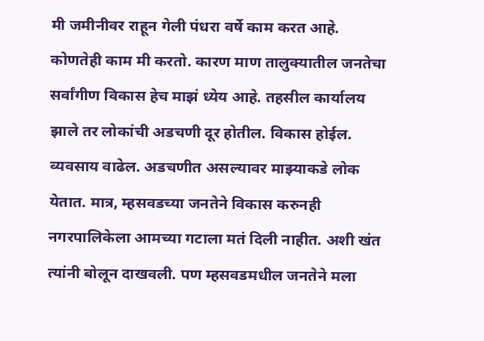मी जमीनीवर राहून गेली पंधरा वर्षे काम करत आहे. कोणतेही काम मी करतो. कारण माण तालुक्यातील जनतेचा सर्वांगीण विकास हेच माझं ध्येय आहे. तहसील कार्यालय झाले तर लोकांची अडचणी दूर होतील. विकास होईल.
व्यवसाय वाढेल. अडचणीत असल्यावर माझ्याकडे लोक येतात. मात्र, म्हसवडच्या जनतेने विकास करुनही नगरपालिकेला आमच्या गटाला मतं दिली नाहीत. अशी खंत त्यांनी बोलून दाखवली. पण म्हसवडमधील जनतेने मला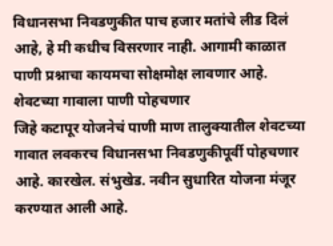विधानसभा निवडणुकीत पाच हजार मतांचे लीड दिलं आहे, हे मी कधीच विसरणार नाही. आगामी काळात पाणी प्रश्नाचा कायमचा सोक्षमोक्ष लावणार आहे.
शेवटच्या गावाला पाणी पोहचणार
जिहे कटापूर योजनेचं पाणी माण तालुक्यातील शेवटच्या गावात लवकरच विधानसभा निवडणुकीपूर्वी पोहचणार आहे. कारखेल. संभुखेड. नवीन सुधारित योजना मंजूर करण्यात आली आहे.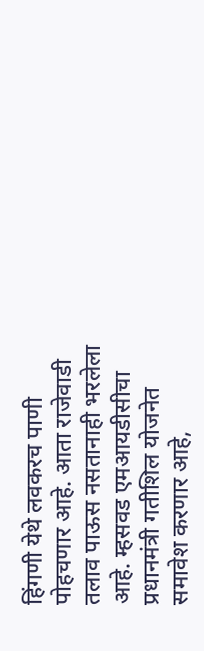हिंगणी येथे लवकरच पाणी पोहचणार आहे. आता राजेवाडी तलाव पाऊस नसतानाही भरलेला आहे. म्हसवड एमआयडीसीचा प्रधानमंत्री गतीशिल योजनेत समावेश करणार आहे,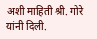अशी माहिती श्री. गोरे यांनी दिली.